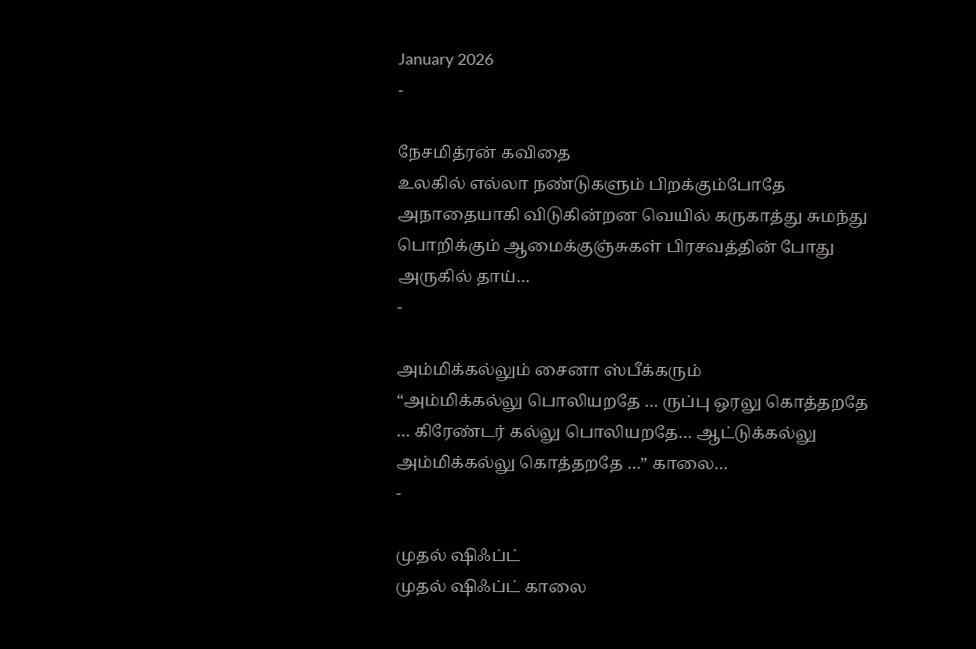January 2026
-

நேசமித்ரன் கவிதை
உலகில் எல்லா நண்டுகளும் பிறக்கும்போதே அநாதையாகி விடுகின்றன வெயில் கருகாத்து சுமந்து பொறிக்கும் ஆமைக்குஞ்சுகள் பிரசவத்தின் போது அருகில் தாய்…
-

அம்மிக்கல்லும் சைனா ஸ்பீக்கரும்
“அம்மிக்கல்லு பொலியறதே … ருப்பு ஒரலு கொத்தறதே … கிரேண்டர் கல்லு பொலியறதே… ஆட்டுக்கல்லு அம்மிக்கல்லு கொத்தறதே …” காலை…
-

முதல் ஷிஃப்ட்
முதல் ஷிஃப்ட் காலை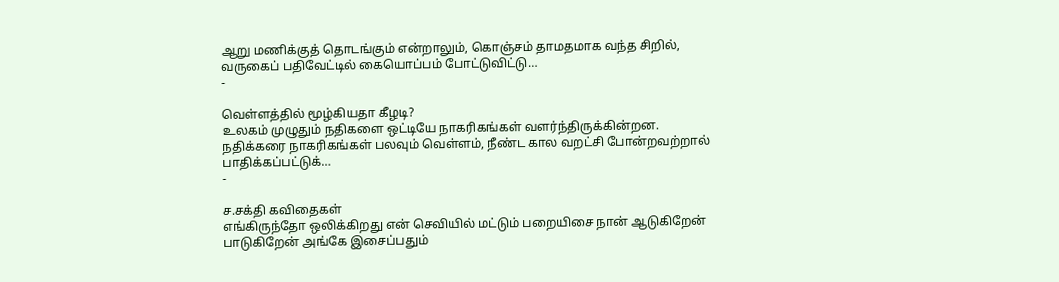ஆறு மணிக்குத் தொடங்கும் என்றாலும், கொஞ்சம் தாமதமாக வந்த சிறில், வருகைப் பதிவேட்டில் கையொப்பம் போட்டுவிட்டு…
-

வெள்ளத்தில் மூழ்கியதா கீழடி?
உலகம் முழுதும் நதிகளை ஒட்டியே நாகரிகங்கள் வளர்ந்திருக்கின்றன. நதிக்கரை நாகரிகங்கள் பலவும் வெள்ளம், நீண்ட கால வறட்சி போன்றவற்றால் பாதிக்கப்பட்டுக்…
-

ச.சக்தி கவிதைகள்
எங்கிருந்தோ ஒலிக்கிறது என் செவியில் மட்டும் பறையிசை நான் ஆடுகிறேன் பாடுகிறேன் அங்கே இசைப்பதும்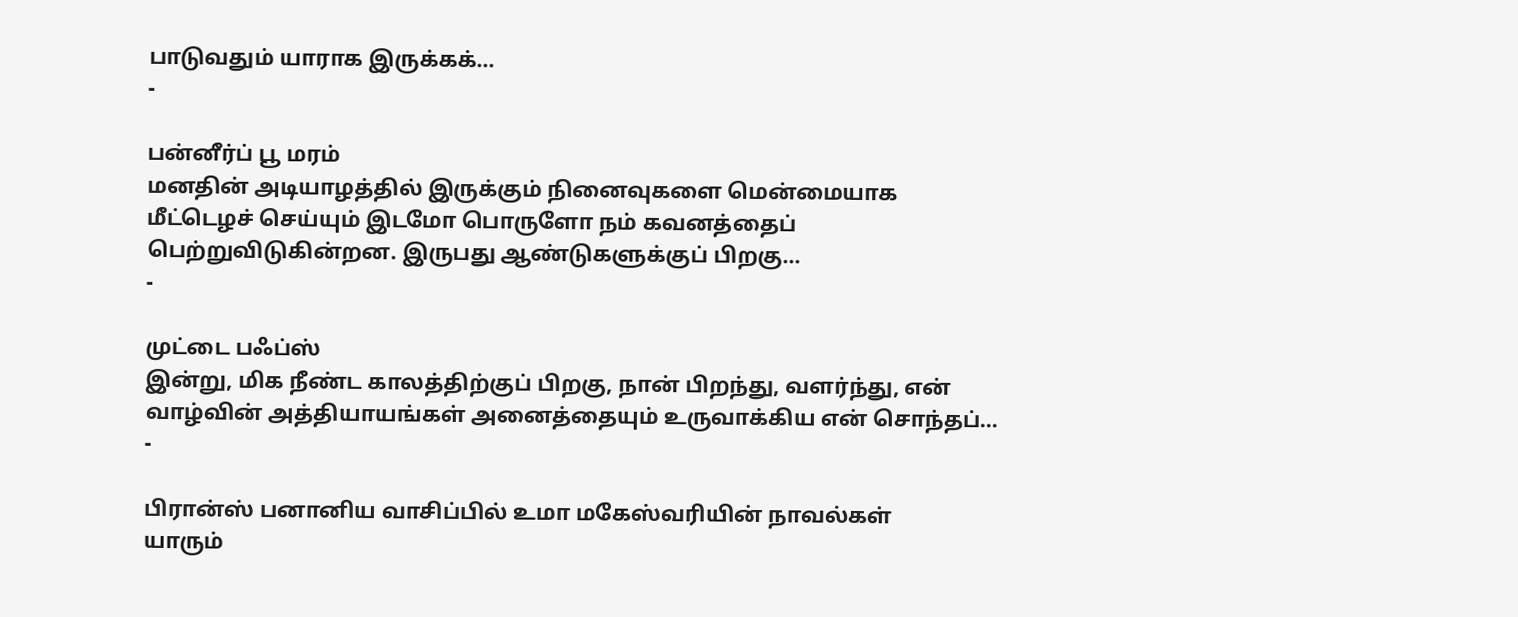பாடுவதும் யாராக இருக்கக்…
-

பன்னீர்ப் பூ மரம்
மனதின் அடியாழத்தில் இருக்கும் நினைவுகளை மென்மையாக மீட்டெழச் செய்யும் இடமோ பொருளோ நம் கவனத்தைப் பெற்றுவிடுகின்றன. இருபது ஆண்டுகளுக்குப் பிறகு…
-

முட்டை பஃப்ஸ்
இன்று, மிக நீண்ட காலத்திற்குப் பிறகு, நான் பிறந்து, வளர்ந்து, என் வாழ்வின் அத்தியாயங்கள் அனைத்தையும் உருவாக்கிய என் சொந்தப்…
-

பிரான்ஸ் பனானிய வாசிப்பில் உமா மகேஸ்வரியின் நாவல்கள்
யாரும்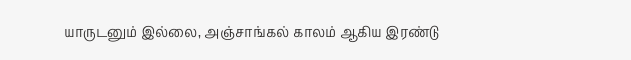யாருடனும் இல்லை, அஞ்சாங்கல் காலம் ஆகிய இரண்டு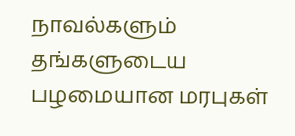நாவல்களும் தங்களுடைய பழமையான மரபுகள்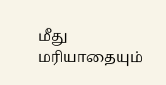மீது மரியாதையும்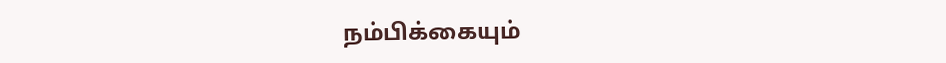நம்பிக்கையும்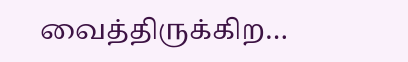வைத்திருக்கிற…